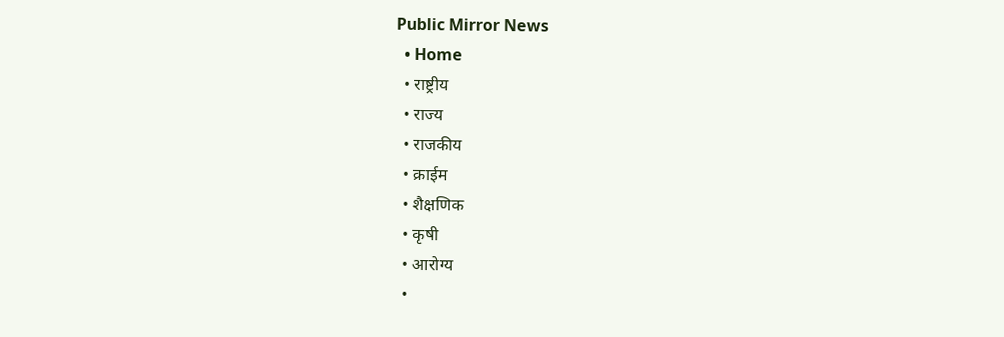Public Mirror News
  • Home
  • राष्ट्रीय
  • राज्य
  • राजकीय
  • क्राईम
  • शैक्षणिक
  • कृषी
  • आरोग्य
  •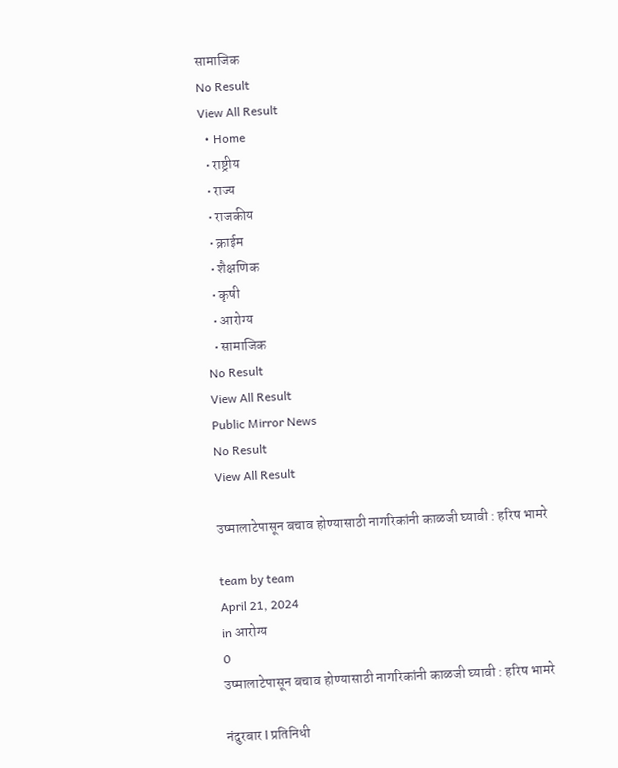सामाजिक
No Result
View All Result
  • Home
  • राष्ट्रीय
  • राज्य
  • राजकीय
  • क्राईम
  • शैक्षणिक
  • कृषी
  • आरोग्य
  • सामाजिक
No Result
View All Result
Public Mirror News
No Result
View All Result

उष्मालाटेपासून बचाव होण्यासाठी नागरिकांनी काळजी घ्यावी : हरिष भामरे

team by team
April 21, 2024
in आरोग्य
0
उष्मालाटेपासून बचाव होण्यासाठी नागरिकांनी काळजी घ्यावी : हरिष भामरे

नंदुरबार l प्रतिनिधी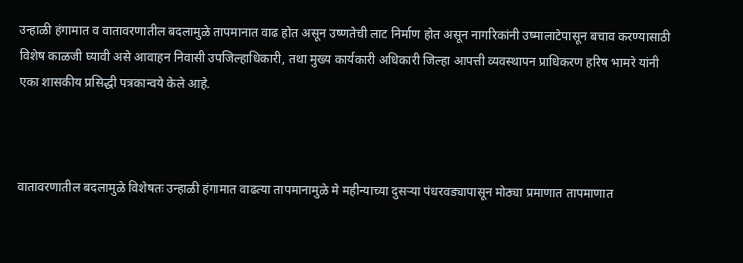उन्हाळी हंगामात व वातावरणातील बदलामुळे तापमानात वाढ होत असून उष्णतेची लाट निर्माण होत असून नागरिकांनी उष्मालाटेपासून बचाव करण्यासाठी विशेष काळजी घ्यावी असे आवाहन निवासी उपजिल्हाधिकारी, तथा मुख्य कार्यकारी अधिकारी जिल्हा आपत्ती व्यवस्थापन प्राधिकरण हरिष भामरे यांनी एका शासकीय प्रसिद्धी पत्रकान्वये केले आहे.



वातावरणातील बदलामुळे विशेषतः उन्हाळी हंगामात वाढत्या तापमानामुळे मे महीन्याच्या दुसऱ्या पंधरवड्यापासून मोठ्या प्रमाणात तापमाणात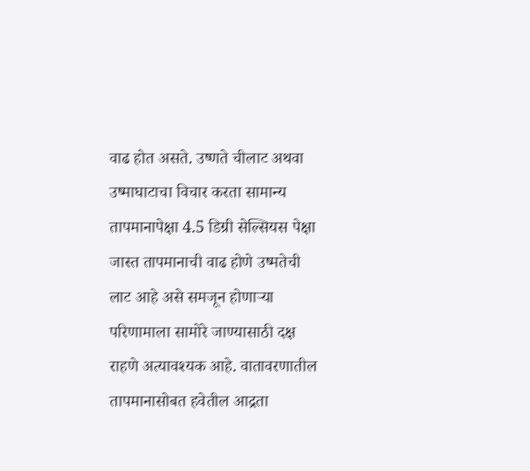वाढ होत असते. उष्णते चीलाट अथवा उष्माघाटाचा विचार करता सामान्य तापमानापेक्षा 4.5 डिग्री सेल्सियस पेक्षा जास्त तापमानाची वाढ होणे उष्मतेची लाट आहे असे समजून होणाऱ्या परिणामाला सामोरे जाण्यासाठी दक्ष राहणे अत्यावश्यक आहे. वातावरणातील तापमानासोबत हवेतील आद्रता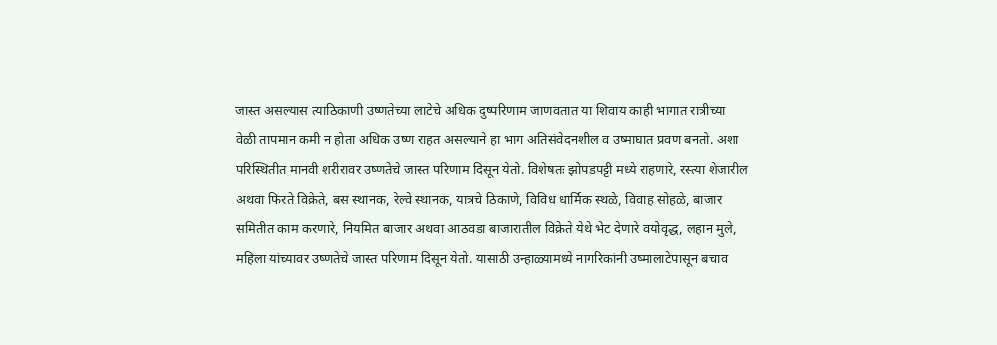जास्त असल्यास त्याठिकाणी उष्णतेच्या लाटेचे अधिक दुष्परिणाम जाणवतात या शिवाय काही भागात रात्रीच्या वेळी तापमान कमी न होता अधिक उष्ण राहत असल्याने हा भाग अतिसंवेदनशील व उष्माघात प्रवण बनतो. अशा परिस्थितीत मानवी शरीरावर उष्णतेचे जास्त परिणाम दिसून येतो. विशेषतः झोपडपट्टी मध्ये राहणारे, रस्त्या शेजारील अथवा फिरते विक्रेते, बस स्थानक, रेल्वे स्थानक, यात्रचे ठिकाणे, विविध धार्मिक स्थळे, विवाह सोहळे, बाजार समितीत काम करणारे, नियमित बाजार अथवा आठवडा बाजारातील विक्रेते येथे भेट देणारे वयोवृद्ध, लहान मुले, महिला यांच्यावर उष्णतेचे जास्त परिणाम दिसून येतो. यासाठी उन्हाळ्यामध्ये नागरिकांनी उष्मालाटेपासून बचाव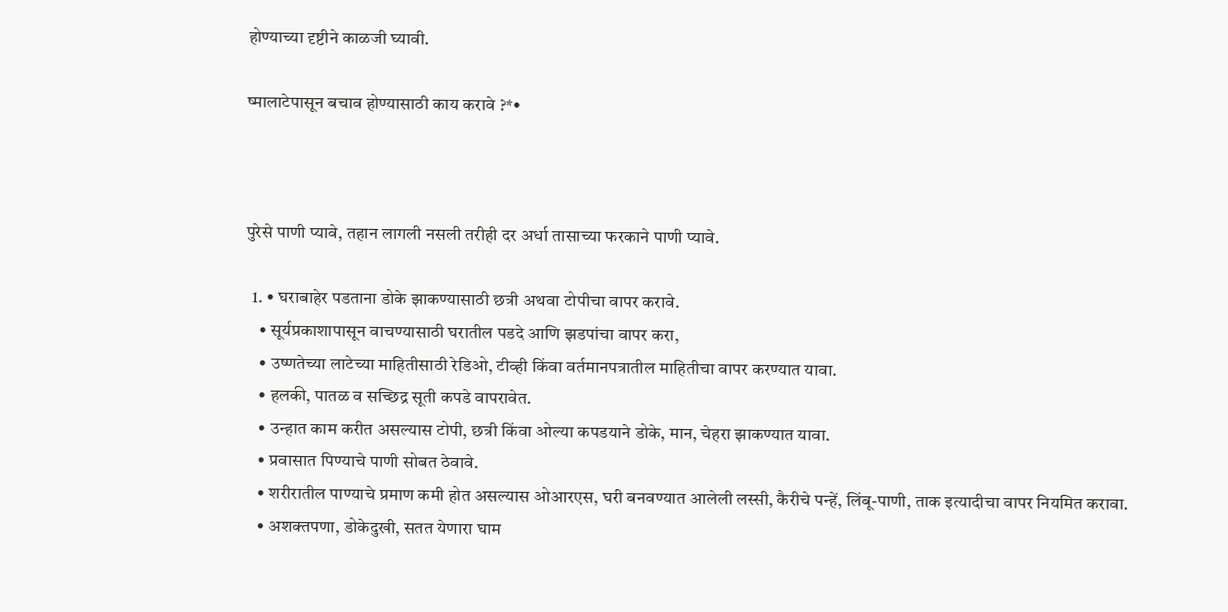होण्याच्या दृष्टीने काळजी घ्यावी.

ष्मालाटेपासून बचाव होण्यासाठी काय करावे ?*•



पुरेसे पाणी प्यावे, तहान लागली नसली तरीही दर अर्धा तासाच्या फरकाने पाणी प्यावे.

  1. • घराबाहेर पडताना डोके झाकण्यासाठी छत्री अथवा टोपीचा वापर करावे.
    • सूर्यप्रकाशापासून वाचण्यासाठी घरातील पडदे आणि झडपांचा वापर करा,
    • उष्णतेच्या लाटेच्या माहितीसाठी रेडिओ, टीव्ही किंवा वर्तमानपत्रातील माहितीचा वापर करण्यात यावा.
    • हलकी, पातळ व सच्छिद्र सूती कपडे वापरावेत.
    • उन्हात काम करीत असल्यास टोपी, छत्री किंवा ओल्या कपडयाने डोके, मान, चेहरा झाकण्यात यावा.
    • प्रवासात पिण्याचे पाणी सोबत ठेवावे.
    • शरीरातील पाण्याचे प्रमाण कमी होत असल्यास ओआरएस, घरी बनवण्यात आलेली लस्सी, कैरीचे पन्हें, लिंबू-पाणी, ताक इत्यादीचा वापर नियमित करावा.
    • अशक्तपणा, डोकेदुखी, सतत येणारा घाम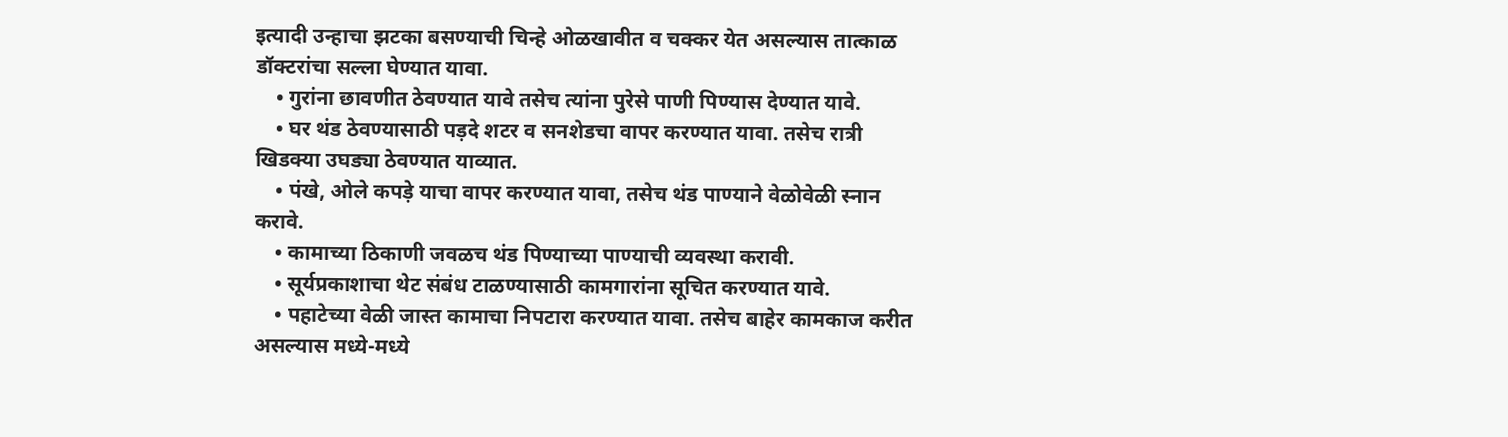इत्यादी उन्हाचा झटका बसण्याची चिन्हे ओळखावीत व चक्कर येत असल्यास तात्काळ डॉक्टरांचा सल्ला घेण्यात यावा.
    • गुरांना छावणीत ठेवण्यात यावे तसेच त्यांना पुरेसे पाणी पिण्यास देण्यात यावे.
    • घर थंड ठेवण्यासाठी पड़दे शटर व सनशेडचा वापर करण्यात यावा. तसेच रात्री खिडक्या उघड्या ठेवण्यात याव्यात.
    • पंखे, ओले कपड़े याचा वापर करण्यात यावा, तसेच थंड पाण्याने वेळोवेळी स्नान करावे.
    • कामाच्या ठिकाणी जवळच थंड पिण्याच्या पाण्याची व्यवस्था करावी.
    • सूर्यप्रकाशाचा थेट संबंध टाळण्यासाठी कामगारांना सूचित करण्यात यावे.
    • पहाटेच्या वेळी जास्त कामाचा निपटारा करण्यात यावा. तसेच बाहेर कामकाज करीत असल्यास मध्ये-मध्ये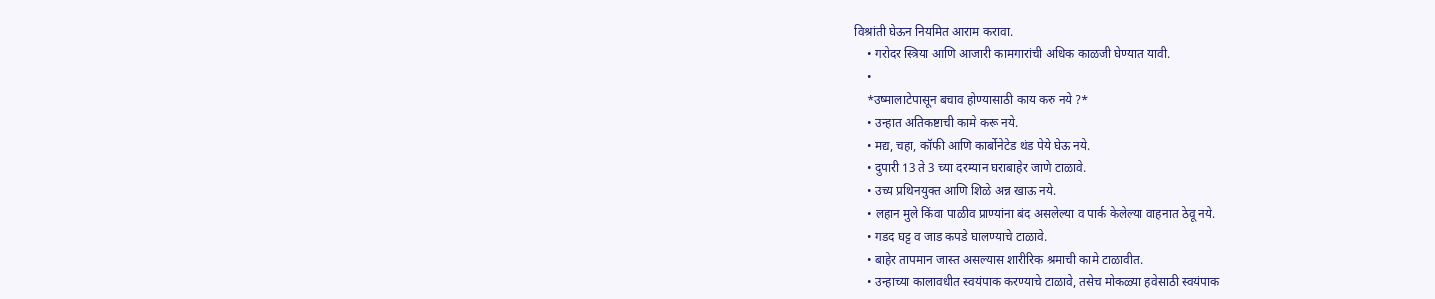विश्रांती घेऊन नियमित आराम करावा.
    • गरोदर स्त्रिया आणि आजारी कामगारांची अधिक काळजी घेण्यात यावी.
    •
    *उष्मालाटेपासून बचाव होण्यासाठी काय करु नये ?*
    • उन्हात अतिकष्टाची कामे करू नये.
    • मद्य, चहा, कॉफी आणि कार्बोनेटेड थंड पेये घेऊ नये.
    • दुपारी 13 ते 3 च्या दरम्यान घराबाहेर जाणे टाळावे.
    • उच्य प्रथिनयुक्त आणि शिळे अन्न खाऊ नये.
    • लहान मुले किंवा पाळीव प्राण्यांना बंद असलेल्या व पार्क केलेल्या वाहनात ठेवू नये.
    • गडद घट्ट व जाड कपडे घालण्याचे टाळावे.
    • बाहेर तापमान जास्त असल्यास शारीरिक श्रमाची कामे टाळावीत.
    • उन्हाच्या कालावधीत स्वयंपाक करण्याचे टाळावे, तसेच मोकळ्या हवेसाठी स्वयंपाक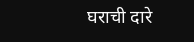घराची दारे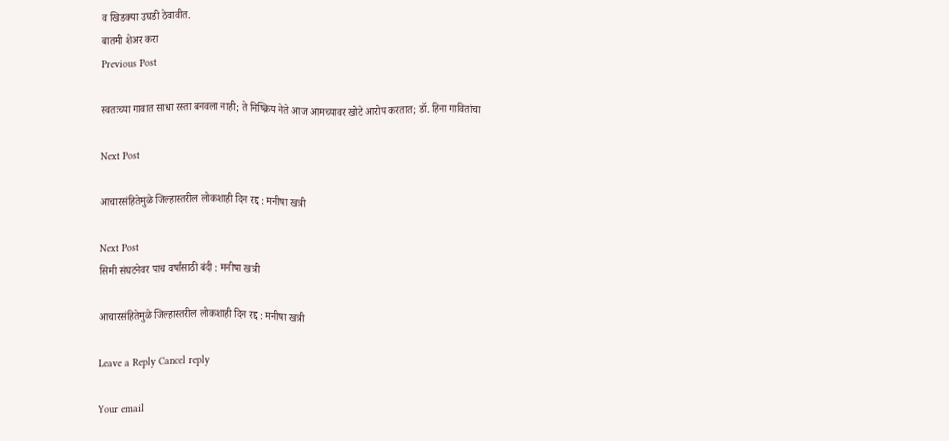व खिडक्या उघडी ठेवावीत.
बातमी शेअर करा
Previous Post

स्वतःच्या गावात साधा रस्ता बनवला नाही; ते निष्क्रिय नेते आज आमच्यावर खोटे आरोप करतात; डॉ. हिना गावितांचा

Next Post

आचारसंहितेमुळे जिल्हास्तरील लोकशाही दिन रद्द : मनीषा खत्री

Next Post
सिमी संघटनेवर पाच वर्षांसाठी बंदी : मनीषा खत्री

आचारसंहितेमुळे जिल्हास्तरील लोकशाही दिन रद्द : मनीषा खत्री

Leave a Reply Cancel reply

Your email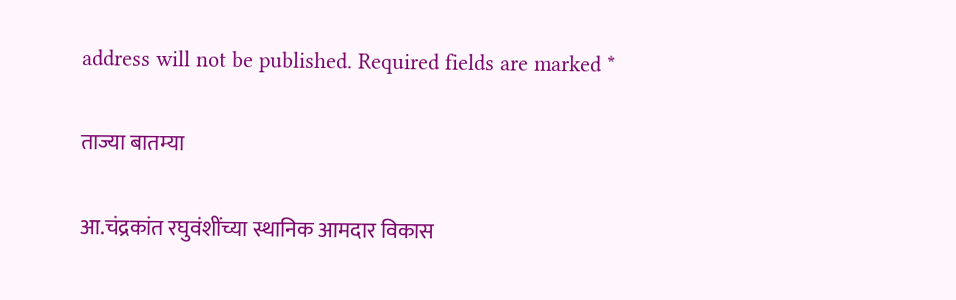address will not be published. Required fields are marked *

ताज्या बातम्या

आ.चंद्रकांत रघुवंशींच्या स्थानिक आमदार विकास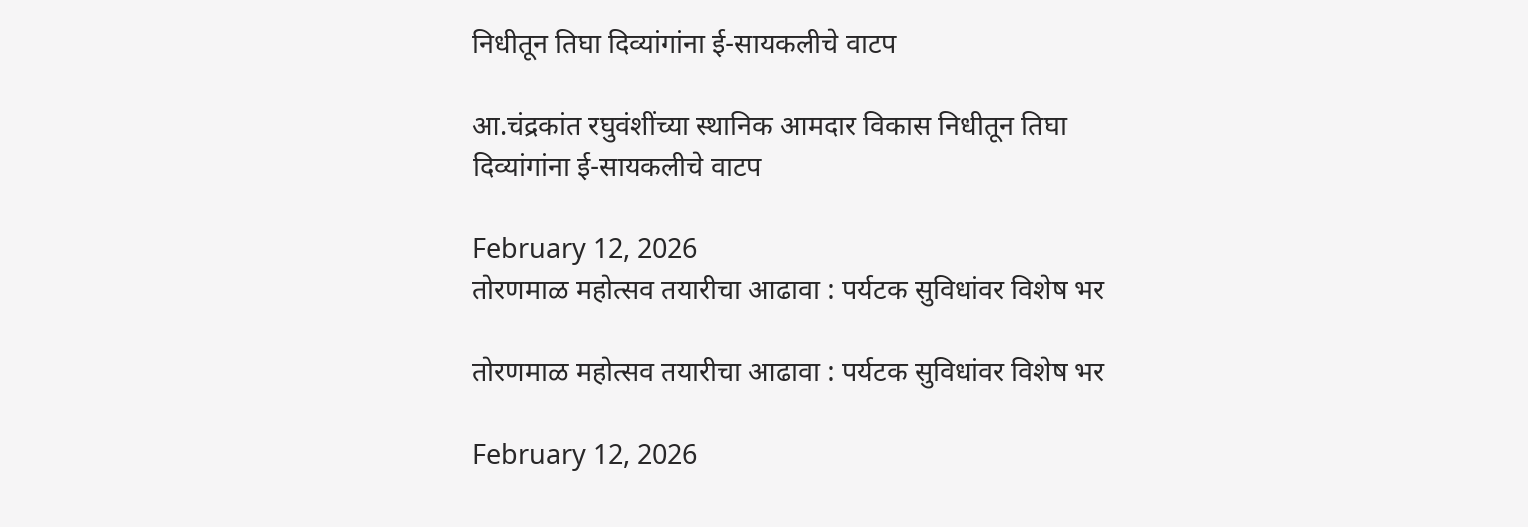निधीतून तिघा दिव्यांगांना ई-सायकलीचे वाटप

आ.चंद्रकांत रघुवंशींच्या स्थानिक आमदार विकास निधीतून तिघा दिव्यांगांना ई-सायकलीचे वाटप

February 12, 2026
तोरणमाळ महोत्सव तयारीचा आढावा : पर्यटक सुविधांवर विशेष भर

तोरणमाळ महोत्सव तयारीचा आढावा : पर्यटक सुविधांवर विशेष भर

February 12, 2026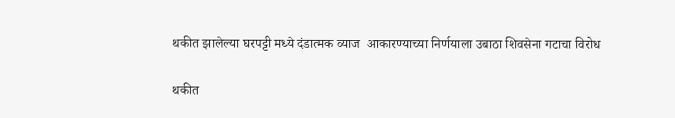थकीत झालेल्या घरपट्टी मध्ये दंडात्मक व्याज  आकारण्याच्या निर्णयाला उबाठा शिवसेना गटाचा विरोध

थकीत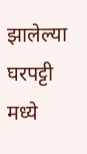झालेल्या घरपट्टी मध्ये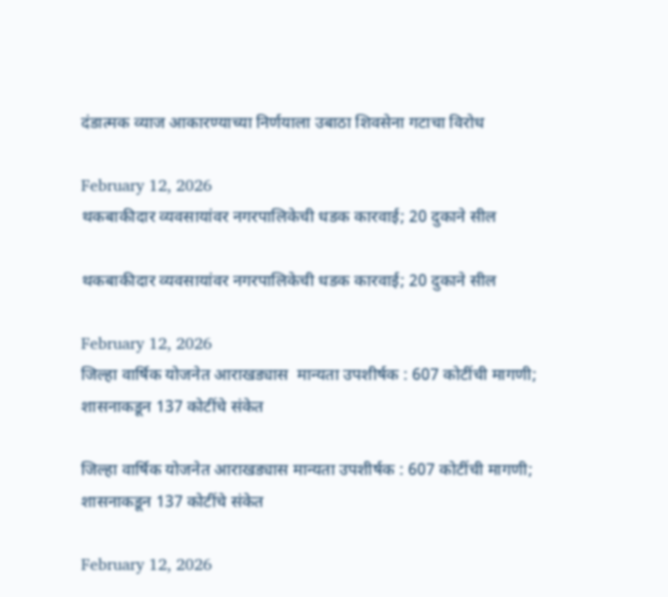दंडात्मक व्याज आकारण्याच्या निर्णयाला उबाठा शिवसेना गटाचा विरोध

February 12, 2026
थकबाकीदार व्यवसायांवर नगरपालिकेची धडक कारवाई; 20 दुकाने सील

थकबाकीदार व्यवसायांवर नगरपालिकेची धडक कारवाई; 20 दुकाने सील

February 12, 2026
जिल्हा वार्षिक योजनेत आराखड्यास  मान्यता उपशीर्षक : 607 कोटींची मागणी; शासनाकडून 137 कोटींचे संकेत

जिल्हा वार्षिक योजनेत आराखड्यास मान्यता उपशीर्षक : 607 कोटींची मागणी; शासनाकडून 137 कोटींचे संकेत

February 12, 2026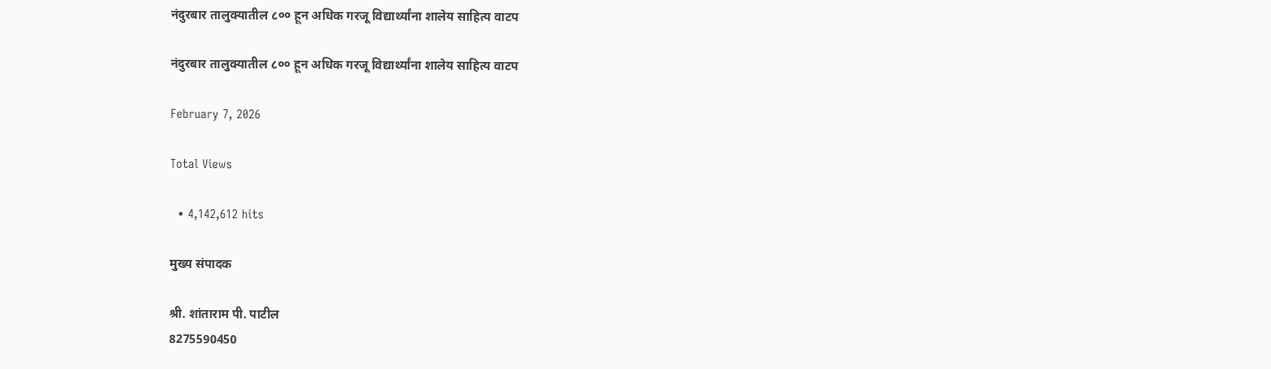नंदुरबार तालुक्यातील ८०० हून अधिक गरजू विद्यार्थ्यांना शालेय साहित्य वाटप

नंदुरबार तालुक्यातील ८०० हून अधिक गरजू विद्यार्थ्यांना शालेय साहित्य वाटप

February 7, 2026

Total Views

  • 4,142,612 hits

मुख्य संपादक

श्री. शांताराम पी. पाटील
8275590450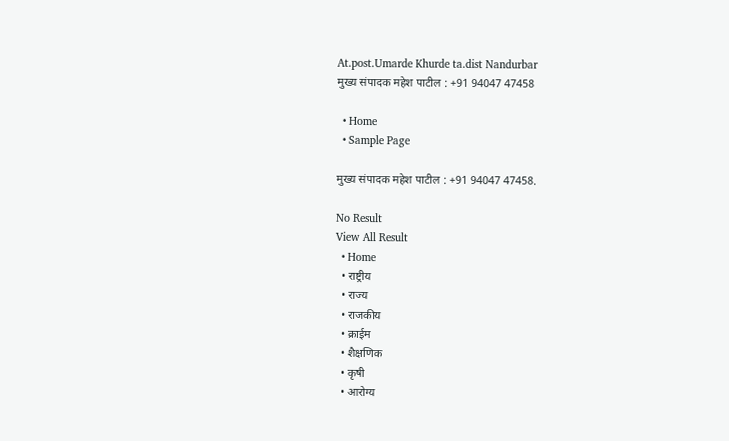At.post.Umarde Khurde ta.dist Nandurbar
मुख्य संपादक महेश पाटील : +91 94047 47458

  • Home
  • Sample Page

मुख्य संपादक महेश पाटील : +91 94047 47458.

No Result
View All Result
  • Home
  • राष्ट्रीय
  • राज्य
  • राजकीय
  • क्राईम
  • शैक्षणिक
  • कृषी
  • आरोग्य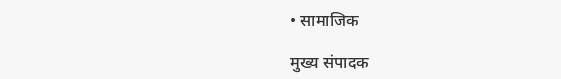• सामाजिक

मुख्य संपादक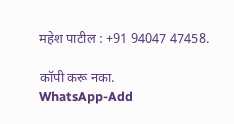महेश पाटील : +91 94047 47458.

कॉपी करू नका.
WhatsApp-Add